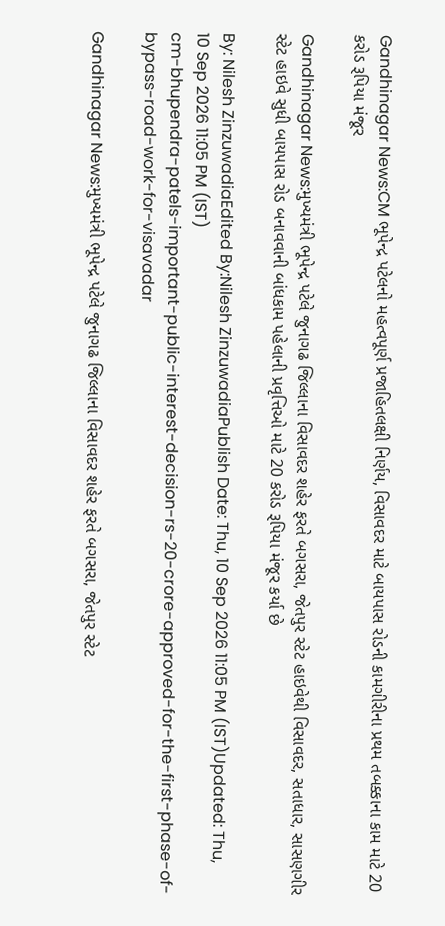Gandhinagar News:CM ભૂપેન્દ્ર પટેલનો મહત્વપૂર્ણ પ્રજાહિતલક્ષી નિર્ણય, વિસાવદર માટે બાયપાસ રોડની કામગીરીના પ્રથમ તબક્કાના કામ માટે 20 કરોડ રૂપિયા મંજૂર

Gandhinagar News:મુખ્યમંત્રી ભૂપેન્દ્ર પટેલે જુનાગઢ જિલ્લાના વિસાવદર શહેર ફરતે બગસરા, જેતપુર સ્ટેટ હાઇવેથી વિસાવદર, સતાધાર, સાસણગીર સ્ટેટ હાઇવે સુધી બાયપાસ રોડ બનાવવાની બાંધકામ પહેલાની પ્રવૃત્તિઓ માટે 20 કરોડ રૂપિયા મંજૂર કર્યા છે

By: Nilesh ZinzuwadiaEdited By:Nilesh ZinzuwadiaPublish Date: Thu, 10 Sep 2026 11:05 PM (IST)Updated: Thu, 10 Sep 2026 11:05 PM (IST)
cm-bhupendra-patels-important-public-interest-decision-rs-20-crore-approved-for-the-first-phase-of-bypass-road-work-for-visavadar

Gandhinagar News:મુખ્યમંત્રી ભૂપેન્દ્ર પટેલે જુનાગઢ જિલ્લાના વિસાવદર શહેર ફરતે બગસરા, જેતપુર સ્ટેટ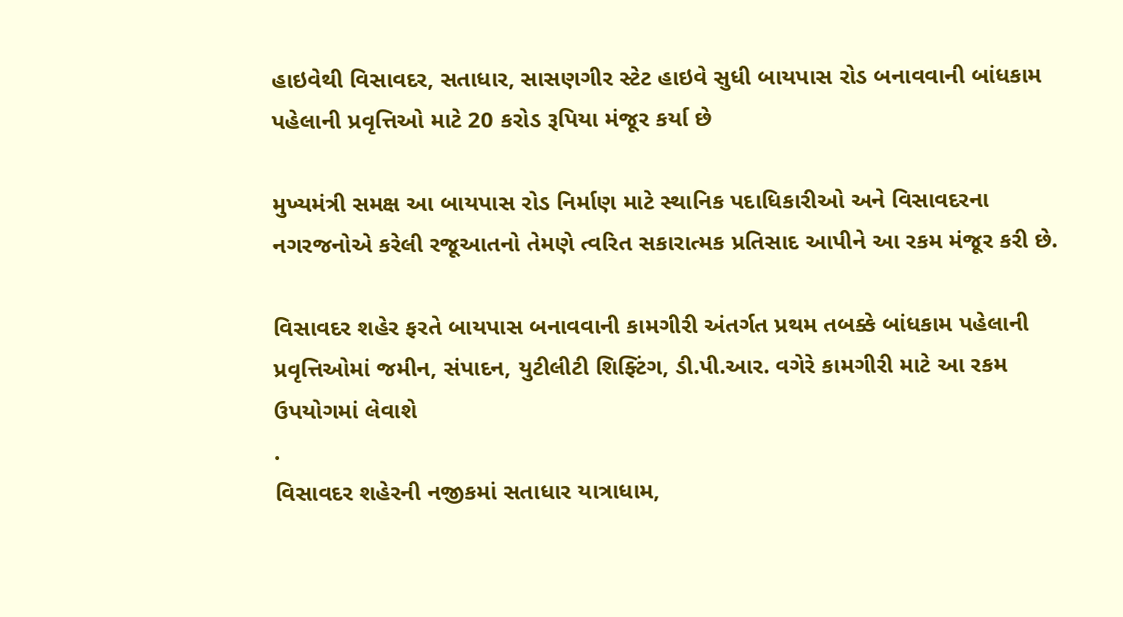હાઇવેથી વિસાવદર, સતાધાર, સાસણગીર સ્ટેટ હાઇવે સુધી બાયપાસ રોડ બનાવવાની બાંધકામ પહેલાની પ્રવૃત્તિઓ માટે 20 કરોડ રૂપિયા મંજૂર કર્યા છે

મુખ્યમંત્રી સમક્ષ આ બાયપાસ રોડ નિર્માણ માટે સ્થાનિક પદાધિકારીઓ અને વિસાવદરના નગરજનોએ કરેલી રજૂઆતનો તેમણે ત્વરિત સકારાત્મક પ્રતિસાદ આપીને આ રકમ મંજૂર કરી છે.

વિસાવદર શહેર ફરતે બાયપાસ બનાવવાની કામગીરી અંતર્ગત પ્રથમ તબક્કે બાંધકામ પહેલાની પ્રવૃત્તિઓમાં જમીન, સંપાદન, યુટીલીટી શિફ્ટિંગ, ડી.પી.આર. વગેરે કામગીરી માટે આ રકમ ઉપયોગમાં લેવાશે
.
વિસાવદર શહેરની નજીકમાં સતાધાર યાત્રાધામ,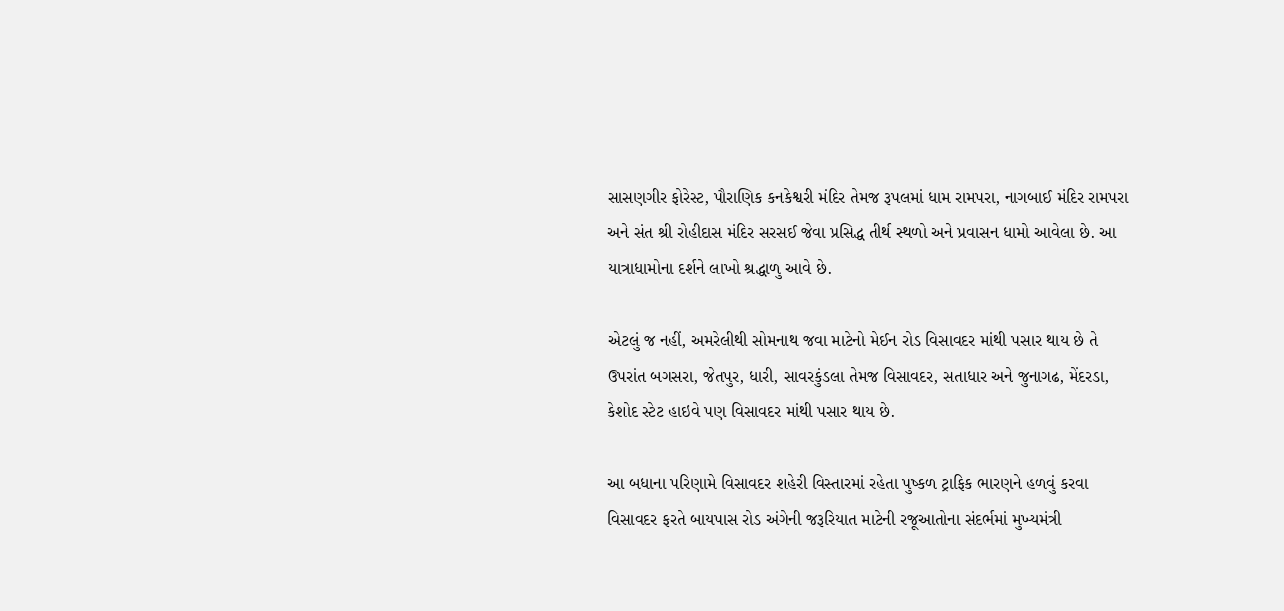સાસણગીર ફોરેસ્ટ, પૌરાણિક કનકેશ્વરી મંદિર તેમજ રૂપલમાં ધામ રામપરા, નાગબાઈ મંદિર રામપરા અને સંત શ્રી રોહીદાસ મંદિર સરસઈ જેવા પ્રસિદ્ધ તીર્થ સ્થળો અને પ્રવાસન ધામો આવેલા છે. આ યાત્રાધામોના દર્શને લાખો શ્રદ્ધાળુ આવે છે.

એટલું જ નહીં, અમરેલીથી સોમનાથ જવા માટેનો મેઈન રોડ વિસાવદર માંથી પસાર થાય છે તે ઉપરાંત બગસરા, જેતપુર, ધારી, સાવરકુંડલા તેમજ વિસાવદર, સતાધાર અને જુનાગઢ, મેંદરડા, કેશોદ સ્ટેટ હાઇવે પણ વિસાવદર માંથી પસાર થાય છે.

આ બધાના પરિણામે વિસાવદર શહેરી વિસ્તારમાં રહેતા પુષ્કળ ટ્રાફિક ભારણને હળવું કરવા વિસાવદર ફરતે બાયપાસ રોડ અંગેની જરૂરિયાત માટેની રજૂઆતોના સંદર્ભમાં મુખ્યમંત્રી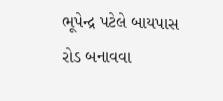ભૂપેન્દ્ર પટેલે બાયપાસ રોડ બનાવવા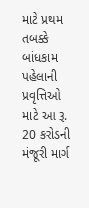માટે પ્રથમ તબક્કે બાંધકામ પહેલાની પ્રવૃત્તિઓ માટે આ રૂ. 20 કરોડની મંજૂરી માર્ગ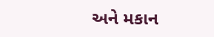અને મકાન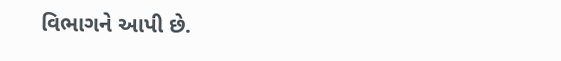વિભાગને આપી છે.